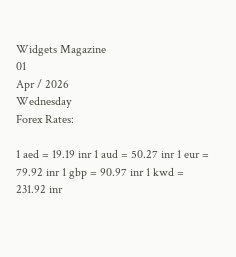Widgets Magazine
01
Apr / 2026
Wednesday
Forex Rates:

1 aed = 19.19 inr 1 aud = 50.27 inr 1 eur = 79.92 inr 1 gbp = 90.97 inr 1 kwd = 231.92 inr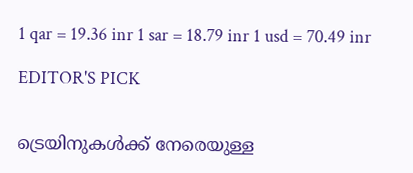1 qar = 19.36 inr 1 sar = 18.79 inr 1 usd = 70.49 inr

EDITOR'S PICK


ട്രെയിനുകൾക്ക് നേരെയുള്ള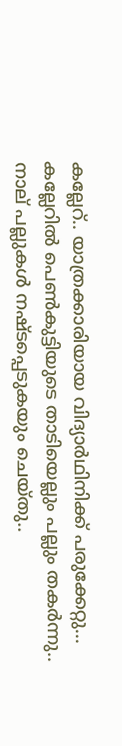കല്ലേറ്.. യാത്രക്കാരിയായ വിദ്യാർഥിനിക്ക് പരുക്കേറ്റു... കല്ലേറിൽ പെൺകുട്ടിയുടെ താടിയെല്ലും പല്ലും തകർന്നു.. നാല് പല്ലുകള്‍ നഷ്ടപ്പെടുകയും ചെയ്തു..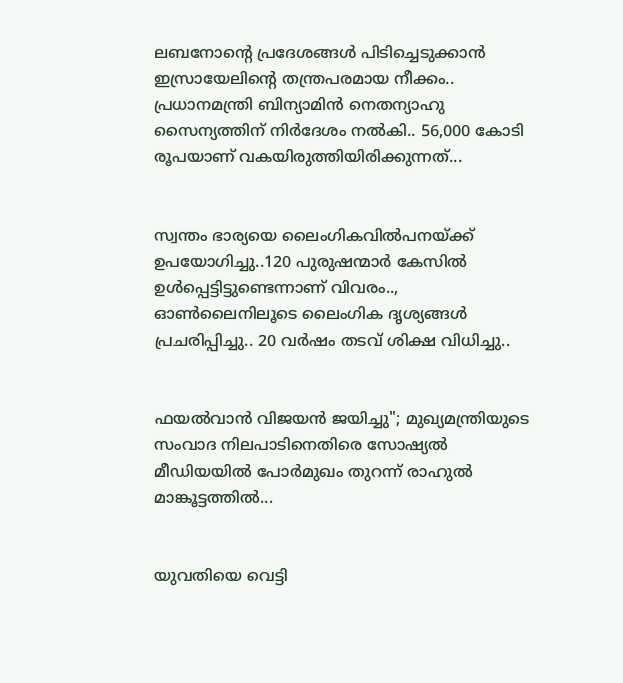ലബനോന്റെ പ്രദേശങ്ങള്‍ പിടിച്ചെടുക്കാന്‍ ഇസ്രായേലിന്റെ തന്ത്രപരമായ നീക്കം.. പ്രധാനമന്ത്രി ബിന്യാമിന്‍ നെതന്യാഹു സൈന്യത്തിന് നിര്‍ദേശം നല്‍കി.. 56,000 കോടി രൂപയാണ് വകയിരുത്തിയിരിക്കുന്നത്...


സ്വന്തം ഭാര്യയെ ലൈംഗികവിൽപനയ്‌ക്ക് ഉപയോഗിച്ചു..120 പുരുഷന്മാർ കേസിൽ ഉൾപ്പെട്ടിട്ടുണ്ടെന്നാണ് വിവരം.., ഓൺലൈനിലൂടെ ലൈംഗിക ദൃശ്യങ്ങൾ പ്രചരിപ്പിച്ചു.. 20 വർഷം തടവ് ശിക്ഷ വിധിച്ചു..


ഫയൽവാൻ വിജയൻ ജയിച്ചു"; മുഖ്യമന്ത്രിയുടെ സംവാദ നിലപാടിനെതിരെ സോഷ്യൽ മീഡിയയിൽ പോർമുഖം തുറന്ന് രാഹുൽ മാങ്കൂട്ടത്തിൽ...


യുവതിയെ വെട്ടി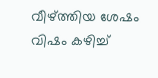വീഴ്ത്തിയ ശേഷം വിഷം കഴിച്ച്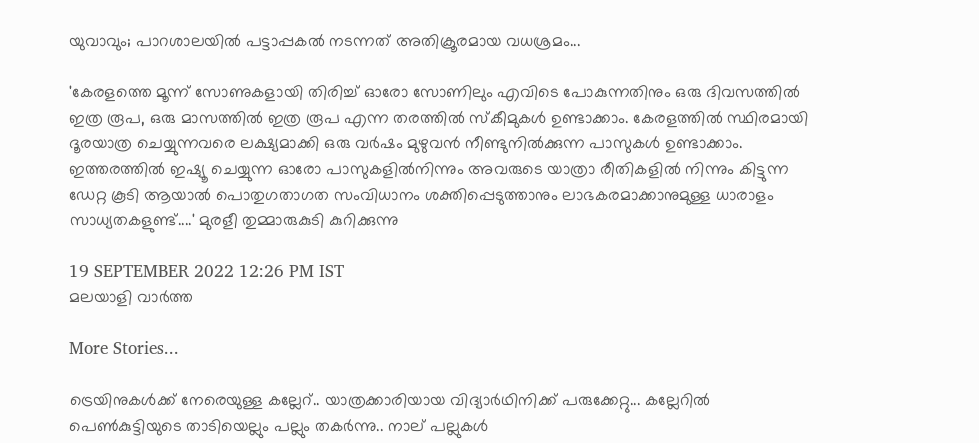യുവാവും; പാറശാലയിൽ പട്ടാപ്പകൽ നടന്നത് അതിക്രൂരമായ വധശ്രമം...

'കേരളത്തെ മൂന്ന് സോണുകളായി തിരിച്ച് ഓരോ സോണിലും എവിടെ പോകുന്നതിനും ഒരു ദിവസത്തിൽ ഇത്ര രൂപ, ഒരു മാസത്തിൽ ഇത്ര രൂപ എന്ന തരത്തിൽ സ്കീമുകൾ ഉണ്ടാക്കാം. കേരളത്തിൽ സ്ഥിരമായി ദൂരയാത്ര ചെയ്യുന്നവരെ ലക്ഷ്യമാക്കി ഒരു വർഷം മുഴുവൻ നീണ്ടുനിൽക്കുന്ന പാസുകൾ ഉണ്ടാക്കാം. ഇത്തരത്തിൽ ഇഷ്യൂ ചെയ്യുന്ന ഓരോ പാസുകളിൽനിന്നും അവരുടെ യാത്രാ രീതികളിൽ നിന്നും കിട്ടുന്ന ഡേറ്റ കൂടി ആയാൽ പൊതുഗതാഗത സംവിധാനം ശക്തിപ്പെടുത്താനും ലാഭകരമാക്കാനുമുള്ള ധാരാളം സാധ്യതകളുണ്ട്....' മുരളീ തുമ്മാരുകുടി കുറിക്കുന്നു

19 SEPTEMBER 2022 12:26 PM IST
മലയാളി വാര്‍ത്ത

More Stories...

ട്രെയിനുകൾക്ക് നേരെയുള്ള കല്ലേറ്.. യാത്രക്കാരിയായ വിദ്യാർഥിനിക്ക് പരുക്കേറ്റു... കല്ലേറിൽ പെൺകുട്ടിയുടെ താടിയെല്ലും പല്ലും തകർന്നു.. നാല് പല്ലുകള്‍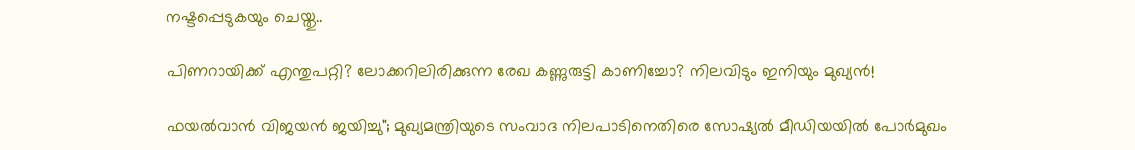നഷ്ടപ്പെടുകയും ചെയ്തു..

പിണറായിക്ക് എന്തുപറ്റി? ലോക്കറിലിരിക്കുന്ന രേഖ കണ്ണുരുട്ടി കാണിച്ചോ? നിലവിടും ഇനിയും മുഖ്യൻ!

ഫയൽവാൻ വിജയൻ ജയിച്ചു"; മുഖ്യമന്ത്രിയുടെ സംവാദ നിലപാടിനെതിരെ സോഷ്യൽ മീഡിയയിൽ പോർമുഖം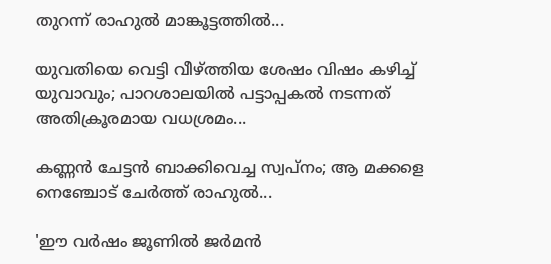തുറന്ന് രാഹുൽ മാങ്കൂട്ടത്തിൽ...

യുവതിയെ വെട്ടി വീഴ്ത്തിയ ശേഷം വിഷം കഴിച്ച് യുവാവും; പാറശാലയിൽ പട്ടാപ്പകൽ നടന്നത് അതിക്രൂരമായ വധശ്രമം...

കണ്ണൻ ചേട്ടൻ ബാക്കിവെച്ച സ്വപ്നം; ആ മക്കളെ നെഞ്ചോട് ചേർത്ത് രാഹുൽ...

'ഈ വർഷം ജൂണിൽ ജർമൻ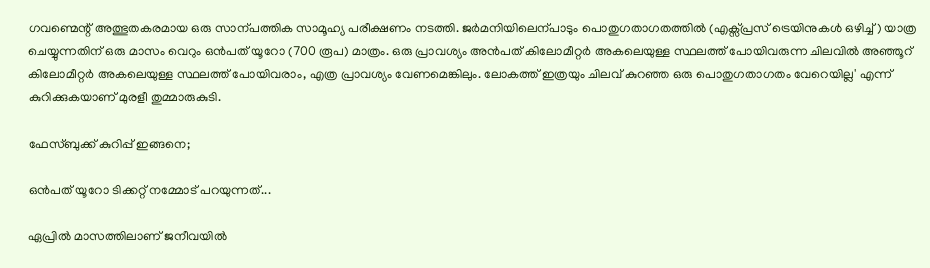ഗവണ്മെന്റ് അത്ഭുതകരമായ ഒരു സാന്പത്തിക സാമൂഹ്യ പരീക്ഷണം നടത്തി. ജർമനിയിലെന്പാടും പൊതുഗതാഗതത്തിൽ (എക്സ്പ്രസ് ട്രെയിനുകൾ ഒഴിച്ച്) യാത്ര ചെയ്യുന്നതിന് ഒരു മാസം വെറും ഒൻപത് യൂറോ (700 രൂപ) മാത്രം. ഒരു പ്രാവശ്യം അൻപത് കിലോമീറ്റർ അകലെയുള്ള സ്ഥലത്ത് പോയിവരുന്ന ചിലവിൽ അഞ്ഞൂറ് കിലോമീറ്റർ അകലെയുള്ള സ്ഥലത്ത് പോയിവരാം, എത്ര പ്രാവശ്യം വേണമെങ്കിലും. ലോകത്ത് ഇത്രയും ചിലവ് കുറഞ്ഞ ഒരു പൊതുഗതാഗതം വേറെയില്ല' എന്ന് കുറിക്കുകയാണ് മുരളീ തുമ്മാരുകുടി.

ഫേസ്ബുക്ക് കുറിപ്പ് ഇങ്ങനെ;

ഒൻപത് യൂറോ ടിക്കറ്റ് നമ്മോട് പറയുന്നത്...

ഏപ്രിൽ മാസത്തിലാണ് ജനീവയിൽ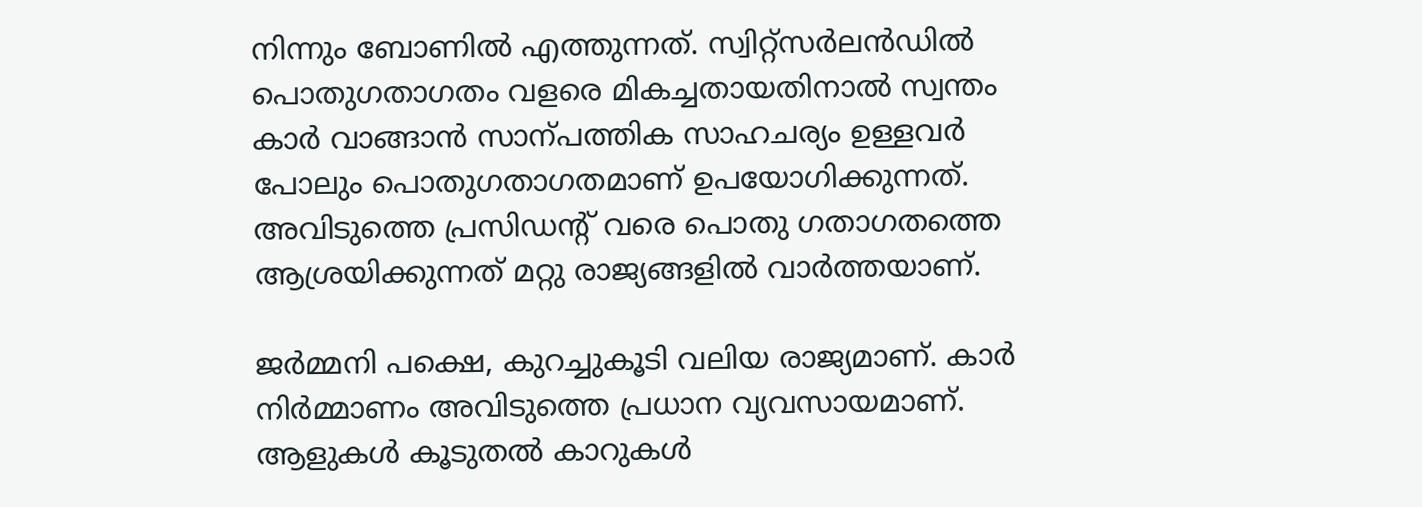നിന്നും ബോണിൽ എത്തുന്നത്. സ്വിറ്റ്‌സർലൻഡിൽ പൊതുഗതാഗതം വളരെ മികച്ചതായതിനാൽ സ്വന്തം കാർ വാങ്ങാൻ സാന്പത്തിക സാഹചര്യം ഉള്ളവർ പോലും പൊതുഗതാഗതമാണ് ഉപയോഗിക്കുന്നത്. അവിടുത്തെ പ്രസിഡന്റ് വരെ പൊതു ഗതാഗതത്തെ ആശ്രയിക്കുന്നത് മറ്റു രാജ്യങ്ങളിൽ വാർത്തയാണ്.

ജർമ്മനി പക്ഷെ, കുറച്ചുകൂടി വലിയ രാജ്യമാണ്. കാർ നിർമ്മാണം അവിടുത്തെ പ്രധാന വ്യവസായമാണ്. ആളുകൾ കൂടുതൽ കാറുകൾ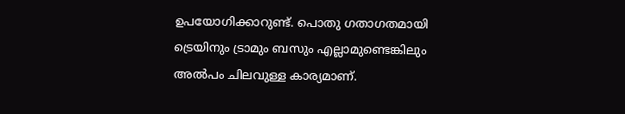ഉപയോഗിക്കാറുണ്ട്. പൊതു ഗതാഗതമായി ട്രെയിനും ട്രാമും ബസും എല്ലാമുണ്ടെങ്കിലും അൽപം ചിലവുള്ള കാര്യമാണ്.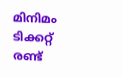മിനിമം ടിക്കറ്റ് രണ്ട്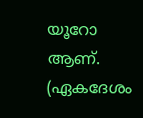യൂറോ ആണ്. (ഏകദേശം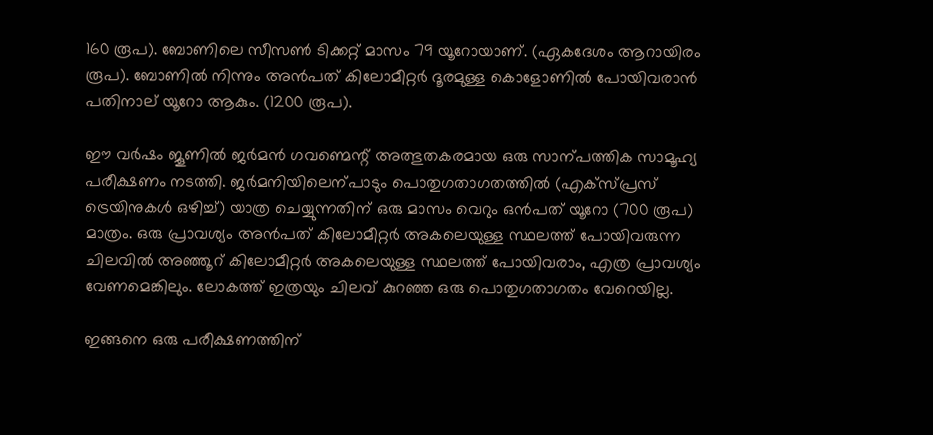160 രൂപ). ബോണിലെ സീസൺ ടിക്കറ്റ് മാസം 79 യൂറോയാണ്. (ഏകദേശം ആറായിരം രൂപ). ബോണിൽ നിന്നും അൻപത് കിലോമീറ്റർ ദൂരമുള്ള കൊളോണിൽ പോയിവരാൻ പതിനാല് യൂറോ ആകും. (1200 രൂപ).

ഈ വർഷം ജൂണിൽ ജർമൻ ഗവണ്മെന്റ് അത്ഭുതകരമായ ഒരു സാന്പത്തിക സാമൂഹ്യ പരീക്ഷണം നടത്തി. ജർമനിയിലെന്പാടും പൊതുഗതാഗതത്തിൽ (എക്സ്പ്രസ് ട്രെയിനുകൾ ഒഴിച്ച്) യാത്ര ചെയ്യുന്നതിന് ഒരു മാസം വെറും ഒൻപത് യൂറോ (700 രൂപ) മാത്രം. ഒരു പ്രാവശ്യം അൻപത് കിലോമീറ്റർ അകലെയുള്ള സ്ഥലത്ത് പോയിവരുന്ന ചിലവിൽ അഞ്ഞൂറ് കിലോമീറ്റർ അകലെയുള്ള സ്ഥലത്ത് പോയിവരാം, എത്ര പ്രാവശ്യം വേണമെങ്കിലും. ലോകത്ത് ഇത്രയും ചിലവ് കുറഞ്ഞ ഒരു പൊതുഗതാഗതം വേറെയില്ല.

ഇങ്ങനെ ഒരു പരീക്ഷണത്തിന്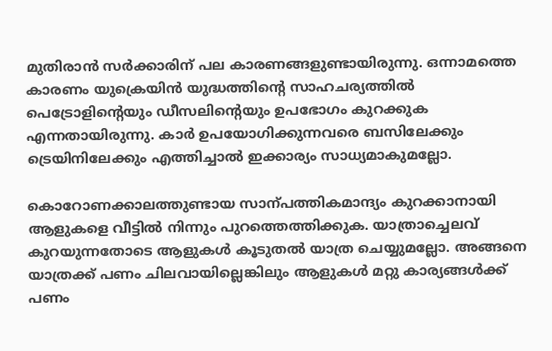മുതിരാൻ സർക്കാരിന് പല കാരണങ്ങളുണ്ടായിരുന്നു. ഒന്നാമത്തെ കാരണം യുക്രെയിൻ യുദ്ധത്തിന്റെ സാഹചര്യത്തിൽ പെട്രോളിന്റെയും ഡീസലിന്റെയും ഉപഭോഗം കുറക്കുക എന്നതായിരുന്നു. കാർ ഉപയോഗിക്കുന്നവരെ ബസിലേക്കും ട്രെയിനിലേക്കും എത്തിച്ചാൽ ഇക്കാര്യം സാധ്യമാകുമല്ലോ.

കൊറോണക്കാലത്തുണ്ടായ സാന്പത്തികമാന്ദ്യം കുറക്കാനായി ആളുകളെ വീട്ടിൽ നിന്നും പുറത്തെത്തിക്കുക. യാത്രാച്ചെലവ് കുറയുന്നതോടെ ആളുകൾ കൂടുതൽ യാത്ര ചെയ്യുമല്ലോ. അങ്ങനെ യാത്രക്ക് പണം ചിലവായില്ലെങ്കിലും ആളുകൾ മറ്റു കാര്യങ്ങൾക്ക് പണം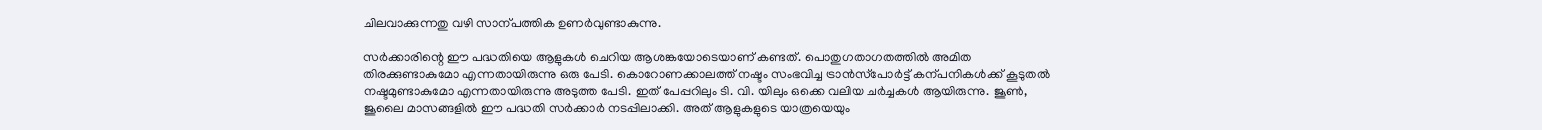ചിലവാക്കുന്നതു വഴി സാന്പത്തിക ഉണർവുണ്ടാകുന്നു.

സർക്കാരിന്റെ ഈ പദ്ധതിയെ ആളുകൾ ചെറിയ ആശങ്കയോടെയാണ് കണ്ടത്. പൊതുഗതാഗതത്തിൽ അമിത തിരക്കുണ്ടാകുമോ എന്നതായിരുന്നു ഒരു പേടി. കൊറോണക്കാലത്ത് നഷ്ടം സംഭവിച്ച ട്രാൻസ്‌പോർട്ട് കന്പനികൾക്ക് കൂടുതൽ നഷ്ടമുണ്ടാകുമോ എന്നതായിരുന്നു അടുത്ത പേടി. ഇത് പേപ്പറിലും ടി. വി. യിലും ഒക്കെ വലിയ ചർച്ചകൾ ആയിരുന്നു. ജൂൺ, ജൂലൈ മാസങ്ങളിൽ ഈ പദ്ധതി സർക്കാർ നടപ്പിലാക്കി. അത് ആളുകളുടെ യാത്രയെയും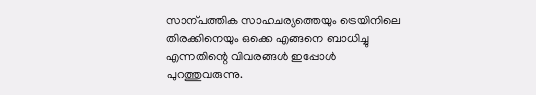സാന്പത്തിക സാഹചര്യത്തെയും ട്രെയിനിലെ തിരക്കിനെയും ഒക്കെ എങ്ങനെ ബാധിച്ചു എന്നതിന്റെ വിവരങ്ങൾ ഇപ്പോൾ പുറത്തുവരുന്നു.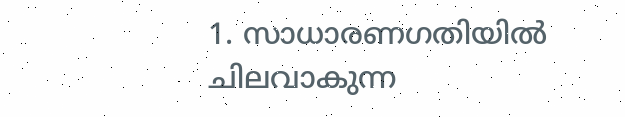1. സാധാരണഗതിയിൽ ചിലവാകുന്ന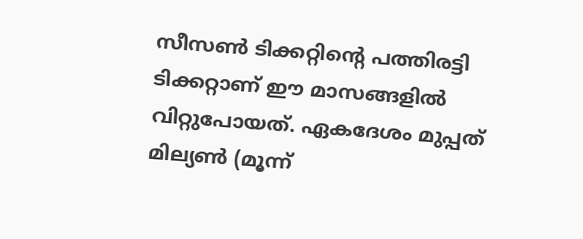സീസൺ ടിക്കറ്റിന്റെ പത്തിരട്ടി ടിക്കറ്റാണ് ഈ മാസങ്ങളിൽ വിറ്റുപോയത്. ഏകദേശം മുപ്പത് മില്യൺ (മൂന്ന്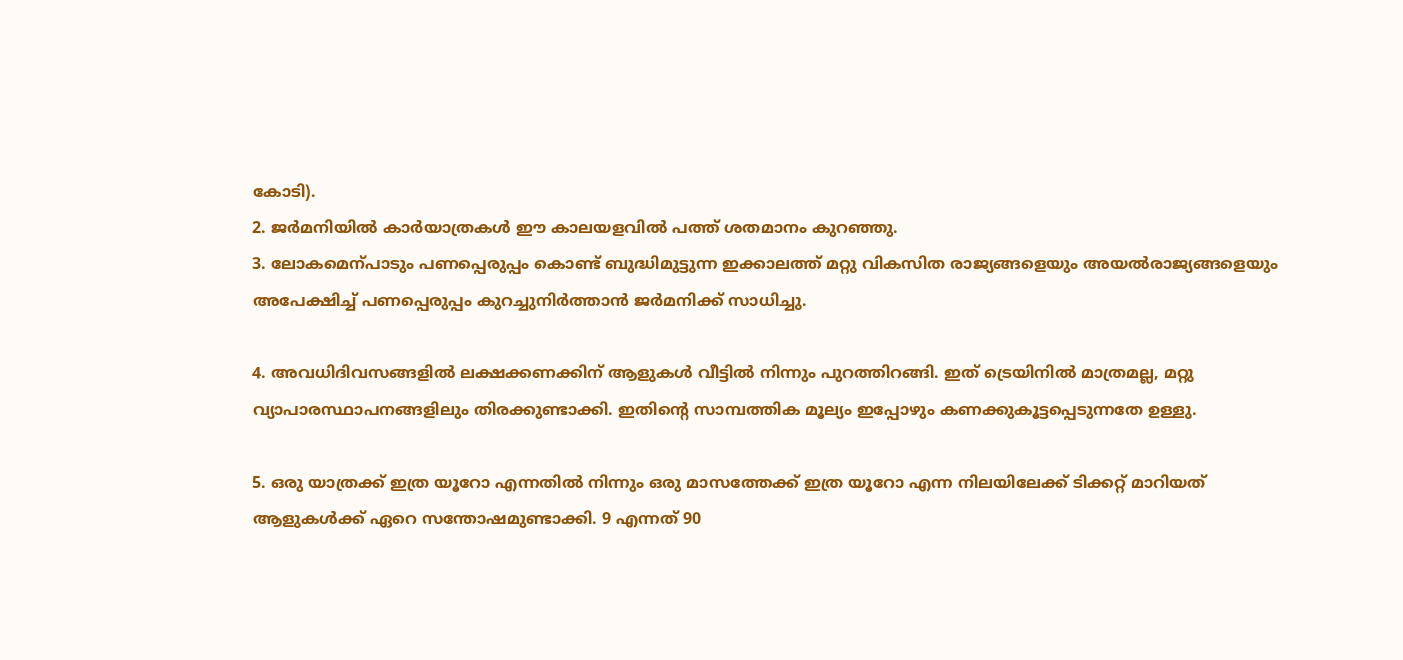കോടി).
2. ജർമനിയിൽ കാർയാത്രകൾ ഈ കാലയളവിൽ പത്ത് ശതമാനം കുറഞ്ഞു.
3. ലോകമെന്പാടും പണപ്പെരുപ്പം കൊണ്ട് ബുദ്ധിമുട്ടുന്ന ഇക്കാലത്ത് മറ്റു വികസിത രാജ്യങ്ങളെയും അയൽരാജ്യങ്ങളെയും അപേക്ഷിച്ച് പണപ്പെരുപ്പം കുറച്ചുനിർത്താൻ ജർമനിക്ക് സാധിച്ചു.

4. അവധിദിവസങ്ങളിൽ ലക്ഷക്കണക്കിന് ആളുകൾ വീട്ടിൽ നിന്നും പുറത്തിറങ്ങി. ഇത് ട്രെയിനിൽ മാത്രമല്ല, മറ്റു വ്യാപാരസ്ഥാപനങ്ങളിലും തിരക്കുണ്ടാക്കി. ഇതിന്റെ സാമ്പത്തിക മൂല്യം ഇപ്പോഴും കണക്കുകൂട്ടപ്പെടുന്നതേ ഉള്ളു.

5. ഒരു യാത്രക്ക് ഇത്ര യൂറോ എന്നതിൽ നിന്നും ഒരു മാസത്തേക്ക് ഇത്ര യൂറോ എന്ന നിലയിലേക്ക് ടിക്കറ്റ് മാറിയത് ആളുകൾക്ക് ഏറെ സന്തോഷമുണ്ടാക്കി. 9 എന്നത് 90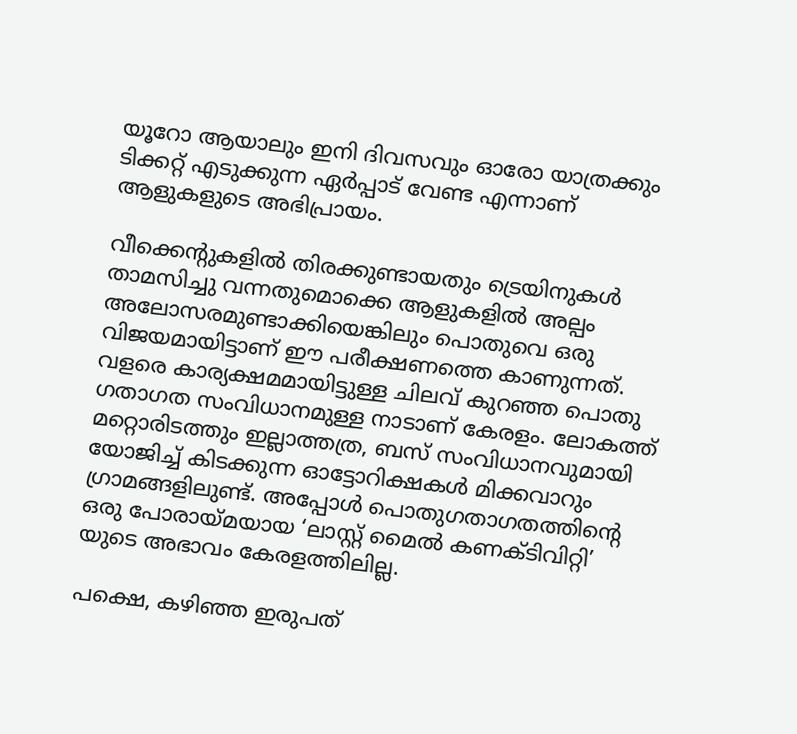യൂറോ ആയാലും ഇനി ദിവസവും ഓരോ യാത്രക്കും ടിക്കറ്റ് എടുക്കുന്ന ഏർപ്പാട് വേണ്ട എന്നാണ് ആളുകളുടെ അഭിപ്രായം.

വീക്കെന്റുകളിൽ തിരക്കുണ്ടായതും ട്രെയിനുകൾ താമസിച്ചു വന്നതുമൊക്കെ ആളുകളിൽ അല്പം അലോസരമുണ്ടാക്കിയെങ്കിലും പൊതുവെ ഒരു വിജയമായിട്ടാണ് ഈ പരീക്ഷണത്തെ കാണുന്നത്. വളരെ കാര്യക്ഷമമായിട്ടുള്ള ചിലവ് കുറഞ്ഞ പൊതു ഗതാഗത സംവിധാനമുള്ള നാടാണ് കേരളം. ലോകത്ത് മറ്റൊരിടത്തും ഇല്ലാത്തത്ര, ബസ് സംവിധാനവുമായി യോജിച്ച് കിടക്കുന്ന ഓട്ടോറിക്ഷകൾ മിക്കവാറും ഗ്രാമങ്ങളിലുണ്ട്. അപ്പോൾ പൊതുഗതാഗതത്തിന്റെ ഒരു പോരായ്മയായ ‘ലാസ്റ്റ് മൈൽ കണക്ടിവിറ്റി’ യുടെ അഭാവം കേരളത്തിലില്ല.

പക്ഷെ, കഴിഞ്ഞ ഇരുപത്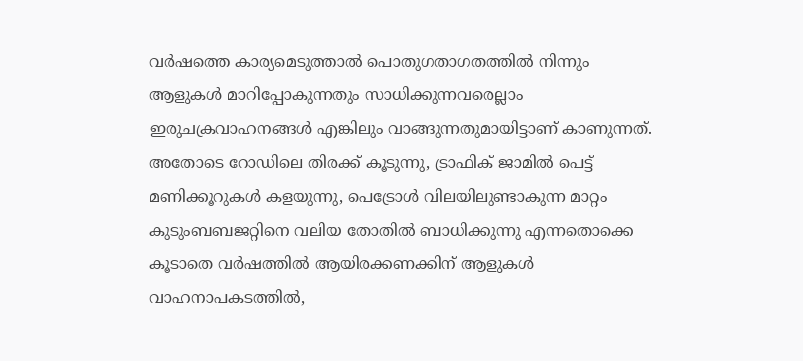വർഷത്തെ കാര്യമെടുത്താൽ പൊതുഗതാഗതത്തിൽ നിന്നും ആളുകൾ മാറിപ്പോകുന്നതും സാധിക്കുന്നവരെല്ലാം ഇരുചക്രവാഹനങ്ങൾ എങ്കിലും വാങ്ങുന്നതുമായിട്ടാണ് കാണുന്നത്. അതോടെ റോഡിലെ തിരക്ക് കൂടുന്നു, ട്രാഫിക് ജാമിൽ പെട്ട് മണിക്കൂറുകൾ കളയുന്നു, പെട്രോൾ വിലയിലുണ്ടാകുന്ന മാറ്റം കുടുംബബജറ്റിനെ വലിയ തോതിൽ ബാധിക്കുന്നു എന്നതൊക്കെ കൂടാതെ വർഷത്തിൽ ആയിരക്കണക്കിന് ആളുകൾ വാഹനാപകടത്തിൽ,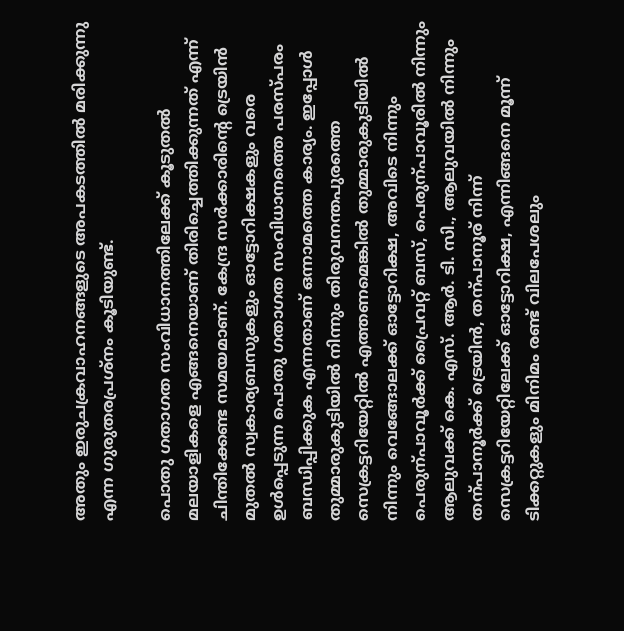അതും ഇരുചക്രവാഹനങ്ങളുടെ അപകടത്തിൽ മരിക്കുന്നു എന്ന ഗുരുതരപ്രശ്നം കൂടിയുണ്ട്.

പൊതു ഗതാഗത സംവിധാനത്തിലേക്ക് കൂടുതൽ മലയാളികളെ എങ്ങനെയാണ് തിരിച്ചെത്തിക്കുന്നത് എന്ന് ചിന്തിക്കേണ്ട സമയമാണ്. കേന്ദ്ര സർക്കാരിന്റെ ട്രെയിൻ മുതൽ സ്വകാര്യബസുകളും ഓട്ടോറിക്ഷകളും വരെ ഉൾപ്പെടുന്ന പൊതു ഗതാഗത സംവിധാനത്തെ പരസ്പരം ബന്ധിപ്പിക്കുക എന്നതാണ് ഒന്നാമത്തെ കാര്യം. ഇപ്പോൾ തുമ്മാരുകുടിയിൽ നിന്നും തിരുവനന്തപുരത്തെ സെക്രട്ടറിയേറ്റിൽ എത്തണമെങ്കിൽ തുമ്മാരുകുടിയിൽ നിന്നും വെങ്ങോലക്ക് ഓട്ടോറിക്ഷ, അവിടെ നിന്നും പെരുന്പാവൂർക്ക് പ്രൈവറ്റ് ബസ്, പെരുന്പാവൂരിൽ നിന്നും ആലുവക്ക് കെ. എസ്. ആർ. ടി. സി., ആലുവയിൽ നിന്നും തന്പാനൂർക്ക് ട്രെയിൻ, തന്പാനൂര് നിന്ന് സെക്രട്ടറിയേറ്റിലേക്ക് ഓട്ടോറിക്ഷ, എന്നിങ്ങനെ മൂന്ന് ടിക്കറ്റുകളും മിനിമം രണ്ട് വിലപേശലും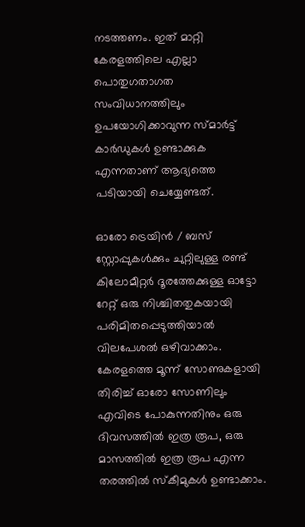നടത്തണം. ഇത് മാറ്റി കേരളത്തിലെ എല്ലാ പൊതുഗതാഗത സംവിധാനത്തിലും ഉപയോഗിക്കാവുന്ന സ്മാർട്ട് കാർഡുകൾ ഉണ്ടാക്കുക എന്നതാണ് ആദ്യത്തെ പടിയായി ചെയ്യേണ്ടത്.

ഓരോ ട്രെയിൻ / ബസ് സ്റ്റോപ്പുകൾക്കും ചുറ്റിലുള്ള രണ്ട് കിലോമീറ്റർ ദൂരത്തേക്കുള്ള ഓട്ടോ റേറ്റ് ഒരു നിശ്ചിതതുകയായി പരിമിതപ്പെടുത്തിയാൽ വിലപേശൽ ഒഴിവാക്കാം. കേരളത്തെ മൂന്ന് സോണുകളായി തിരിച്ച് ഓരോ സോണിലും എവിടെ പോകുന്നതിനും ഒരു ദിവസത്തിൽ ഇത്ര രൂപ, ഒരു മാസത്തിൽ ഇത്ര രൂപ എന്ന തരത്തിൽ സ്കീമുകൾ ഉണ്ടാക്കാം.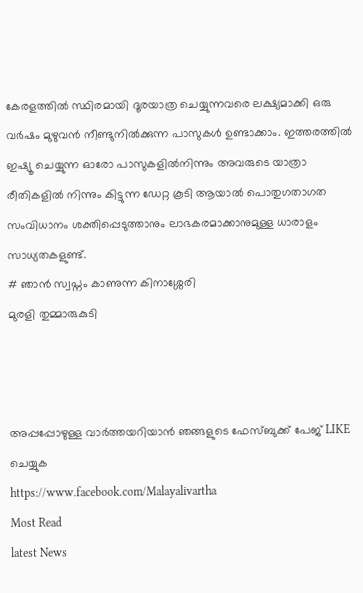കേരളത്തിൽ സ്ഥിരമായി ദൂരയാത്ര ചെയ്യുന്നവരെ ലക്ഷ്യമാക്കി ഒരു വർഷം മുഴുവൻ നീണ്ടുനിൽക്കുന്ന പാസുകൾ ഉണ്ടാക്കാം. ഇത്തരത്തിൽ ഇഷ്യൂ ചെയ്യുന്ന ഓരോ പാസുകളിൽനിന്നും അവരുടെ യാത്രാ രീതികളിൽ നിന്നും കിട്ടുന്ന ഡേറ്റ കൂടി ആയാൽ പൊതുഗതാഗത സംവിധാനം ശക്തിപ്പെടുത്താനും ലാഭകരമാക്കാനുമുള്ള ധാരാളം സാധ്യതകളുണ്ട്.
# ഞാൻ സ്വപ്നം കാണുന്ന കിനാശ്ശേരി
മുരളി തുമ്മാരുകുടി



അപ്പപ്പോഴുള്ള വാര്‍ത്തയറിയാന്‍ ഞങ്ങളുടെ ഫേസ്‌ബുക്ക്‌ പേജ് LIKE ചെയ്യുക
https://www.facebook.com/Malayalivartha
Most Read
latest News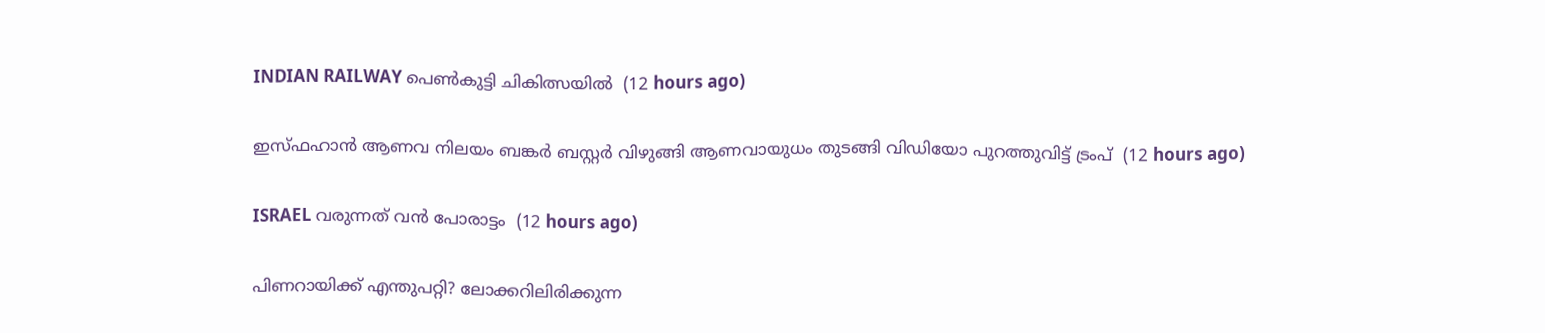INDIAN RAILWAY പെൺകുട്ടി ചികിത്സയിൽ  (12 hours ago)

ഇസ്ഫഹാന്‍ ആണവ നിലയം ബങ്കര്‍ ബസ്റ്റര്‍ വിഴുങ്ങി ആണവായുധം തുടങ്ങി വിഡിയോ പുറത്തുവിട്ട് ട്രംപ്  (12 hours ago)

ISRAEL വരുന്നത് വന്‍ പോരാട്ടം  (12 hours ago)

പിണറായിക്ക് എന്തുപറ്റി? ലോക്കറിലിരിക്കുന്ന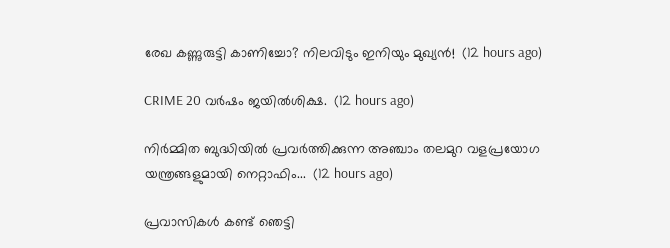രേഖ കണ്ണുരുട്ടി കാണിച്ചോ? നിലവിടും ഇനിയും മുഖ്യൻ!  (12 hours ago)

CRIME 20 വർഷം ജയിൽശിക്ഷ.  (12 hours ago)

നിർമ്മിത ബുദ്ധിയിൽ പ്രവർത്തിക്കുന്ന അഞ്ചാം തലമുറ വളപ്രയോഗ യന്ത്രങ്ങളുമായി നെറ്റാഫിം...  (12 hours ago)

പ്രവാസികൾ കണ്ട് ഞെട്ടി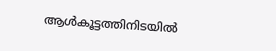ആൾകൂട്ടത്തിനിടയിൽ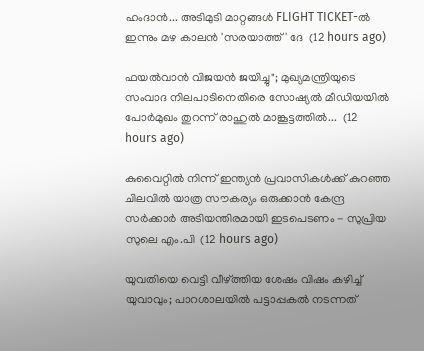ഹംദാൻ... അടിമുടി മാറ്റങ്ങൾ FLIGHT TICKET-ൽ ഇന്നും മഴ കാലൻ 'സരയാത്ത്' ദേ  (12 hours ago)

ഫയൽവാൻ വിജയൻ ജയിച്ചു"; മുഖ്യമന്ത്രിയുടെ സംവാദ നിലപാടിനെതിരെ സോഷ്യൽ മീഡിയയിൽ പോർമുഖം തുറന്ന് രാഹുൽ മാങ്കൂട്ടത്തിൽ...  (12 hours ago)

കുവൈറ്റിൽ നിന്ന് ഇന്ത്യൻ പ്രവാസികൾക്ക് കുറഞ്ഞ ചിലവിൽ യാത്ര സൗകര്യം ഒരുക്കാൻ കേന്ദ്ര സർക്കാർ അടിയന്തിരമായി ഇടപെടണം - സുപ്രിയ സുലെ എം.പി  (12 hours ago)

യുവതിയെ വെട്ടി വീഴ്ത്തിയ ശേഷം വിഷം കഴിച്ച് യുവാവും; പാറശാലയിൽ പട്ടാപ്പകൽ നടന്നത്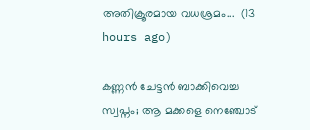അതിക്രൂരമായ വധശ്രമം...  (13 hours ago)

കണ്ണൻ ചേട്ടൻ ബാക്കിവെച്ച സ്വപ്നം; ആ മക്കളെ നെഞ്ചോട്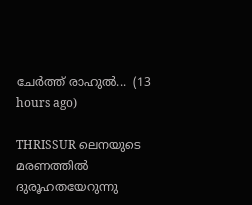ചേർത്ത് രാഹുൽ...  (13 hours ago)

THRISSUR ലെനയുടെ മരണത്തില്‍ ദുരൂഹതയേറുന്നു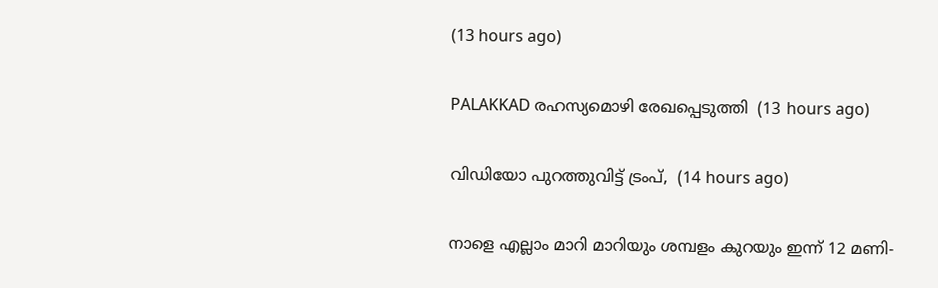(13 hours ago)

PALAKKAD രഹസ്യമൊഴി രേഖപ്പെടുത്തി  (13 hours ago)

വിഡിയോ പുറത്തുവിട്ട് ട്രംപ്,  (14 hours ago)

നാളെ എല്ലാം മാറി മാറിയും ശമ്പളം കുറയും ഇന്ന് 12 മണി-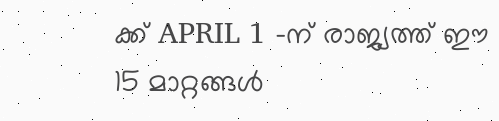ക്ക് APRIL 1 -ന് രാജ്യത്ത് ഈ 15 മാറ്റങ്ങൾ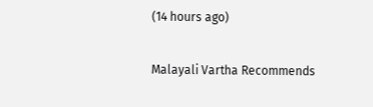(14 hours ago)

Malayali Vartha Recommends